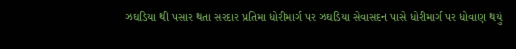ઝઘડિયા થી પસાર થતા સરદાર પ્રતિમા ધોરીમાર્ગ પર ઝઘડિયા સેવાસદન પાસે ધોરીમાર્ગ પર ધોવાણ થયું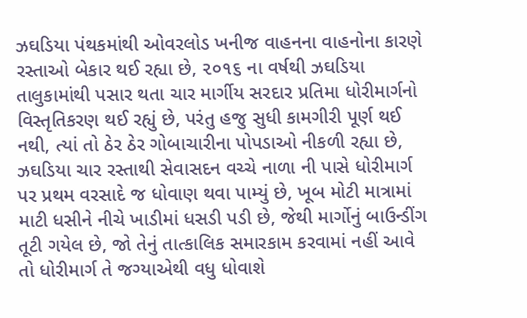ઝઘડિયા પંથકમાંથી ઓવરલોડ ખનીજ વાહનના વાહનોના કારણે રસ્તાઓ બેકાર થઈ રહ્યા છે, ૨૦૧૬ ના વર્ષથી ઝઘડિયા તાલુકામાંથી પસાર થતા ચાર માર્ગીય સરદાર પ્રતિમા ધોરીમાર્ગનો વિસ્તૃતિકરણ થઈ રહ્યું છે, પરંતુ હજુ સુધી કામગીરી પૂર્ણ થઈ નથી, ત્યાં તો ઠેર ઠેર ગોબાચારીના પોપડાઓ નીકળી રહ્યા છે, ઝઘડિયા ચાર રસ્તાથી સેવાસદન વચ્ચે નાળા ની પાસે ધોરીમાર્ગ પર પ્રથમ વરસાદે જ ધોવાણ થવા પામ્યું છે, ખૂબ મોટી માત્રામાં માટી ધસીને નીચે ખાડીમાં ધસડી પડી છે, જેથી માર્ગોનું બાઉન્ડીંગ તૂટી ગયેલ છે, જો તેનું તાત્કાલિક સમારકામ કરવામાં નહીં આવે તો ધોરીમાર્ગ તે જગ્યાએથી વધુ ધોવાશે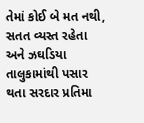તેમાં કોઈ બે મત નથી, સતત વ્યસ્ત રહેતા અને ઝઘડિયા તાલુકામાંથી પસાર થતા સરદાર પ્રતિમા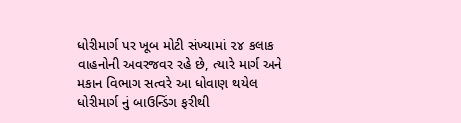ધોરીમાર્ગ પર ખૂબ મોટી સંખ્યામાં ૨૪ કલાક વાહનોની અવરજવર રહે છે, ત્યારે માર્ગ અને મકાન વિભાગ સત્વરે આ ધોવાણ થયેલ ધોરીમાર્ગ નું બાઉન્ડિંગ ફરીથી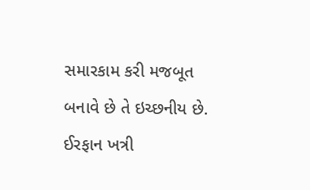સમારકામ કરી મજબૂત બનાવે છે તે ઇચ્છનીય છે.
ઈરફાન ખત્રી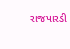રાજપારડી